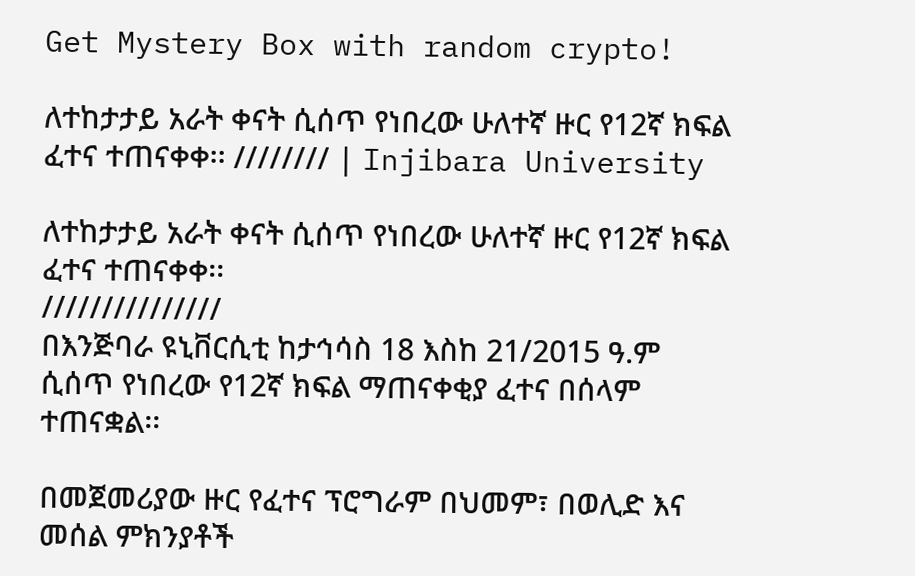Get Mystery Box with random crypto!

ለተከታታይ አራት ቀናት ሲሰጥ የነበረው ሁለተኛ ዙር የ12ኛ ክፍል ፈተና ተጠናቀቀ፡፡ //////// | Injibara University

ለተከታታይ አራት ቀናት ሲሰጥ የነበረው ሁለተኛ ዙር የ12ኛ ክፍል ፈተና ተጠናቀቀ፡፡
///////////////
በእንጅባራ ዩኒቨርሲቲ ከታኅሳስ 18 እስከ 21/2015 ዓ.ም ሲሰጥ የነበረው የ12ኛ ክፍል ማጠናቀቂያ ፈተና በሰላም ተጠናቋል፡፡

በመጀመሪያው ዙር የፈተና ፕሮግራም በህመም፣ በወሊድ እና መሰል ምክንያቶች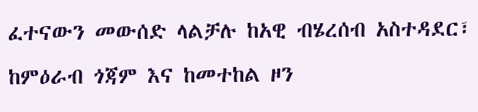ፈተናውን መውሰድ ላልቻሉ ከአዊ ብሄረሰብ አስተዳደር፣ ከምዕራብ ጎጃም እና ከመተከል ዞን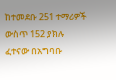ከተመደቡ 251 ተማሪዎች ውስጥ 152 ያክሉ ፈተናው በአግባቡ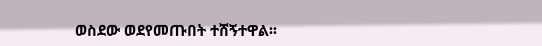ወስደው ወደየመጡበት ተሸኝተዋል፡፡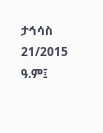ታኅሳስ 21/2015 ዓ.ም፤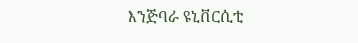እንጅባራ ዩኒቨርሲቲ